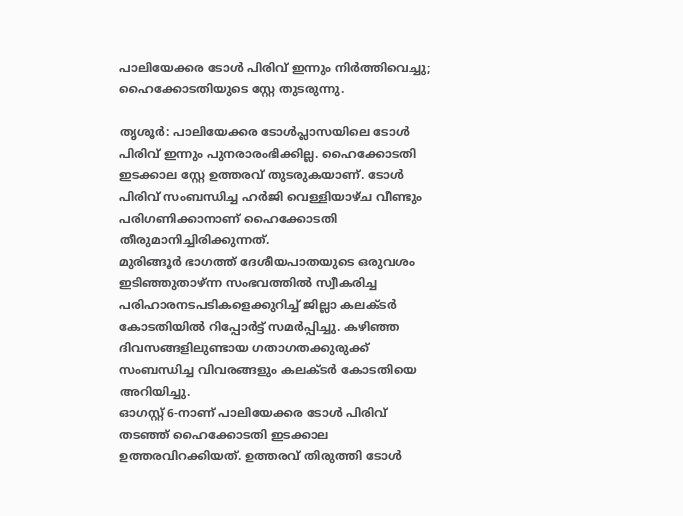പാലിയേക്കര ടോൾ പിരിവ് ഇന്നും നിർത്തിവെച്ചു; ഹൈക്കോടതിയുടെ സ്റ്റേ തുടരുന്നു.

തൃശൂർ: പാലിയേക്കര ടോൾപ്ലാസയിലെ ടോൾ പിരിവ് ഇന്നും പുനരാരംഭിക്കില്ല. ഹൈക്കോടതി ഇടക്കാല സ്റ്റേ ഉത്തരവ് തുടരുകയാണ്. ടോൾ പിരിവ് സംബന്ധിച്ച ഹർജി വെള്ളിയാഴ്ച വീണ്ടും പരിഗണിക്കാനാണ് ഹൈക്കോടതി തീരുമാനിച്ചിരിക്കുന്നത്.
മുരിങ്ങൂർ ഭാഗത്ത് ദേശീയപാതയുടെ ഒരുവശം ഇടിഞ്ഞുതാഴ്ന്ന സംഭവത്തിൽ സ്വീകരിച്ച പരിഹാരനടപടികളെക്കുറിച്ച് ജില്ലാ കലക്ടർ കോടതിയിൽ റിപ്പോർട്ട് സമർപ്പിച്ചു. കഴിഞ്ഞ ദിവസങ്ങളിലുണ്ടായ ഗതാഗതക്കുരുക്ക് സംബന്ധിച്ച വിവരങ്ങളും കലക്ടർ കോടതിയെ അറിയിച്ചു.
ഓഗസ്റ്റ് 6-നാണ് പാലിയേക്കര ടോൾ പിരിവ് തടഞ്ഞ് ഹൈക്കോടതി ഇടക്കാല ഉത്തരവിറക്കിയത്. ഉത്തരവ് തിരുത്തി ടോൾ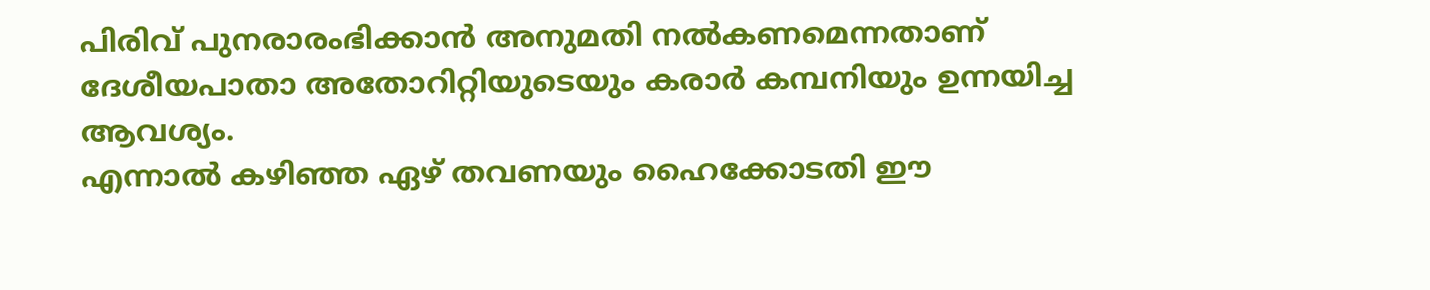പിരിവ് പുനരാരംഭിക്കാൻ അനുമതി നൽകണമെന്നതാണ് ദേശീയപാതാ അതോറിറ്റിയുടെയും കരാർ കമ്പനിയും ഉന്നയിച്ച ആവശ്യം.
എന്നാൽ കഴിഞ്ഞ ഏഴ് തവണയും ഹൈക്കോടതി ഈ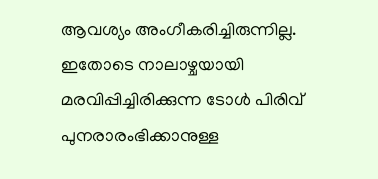ആവശ്യം അംഗീകരിച്ചിരുന്നില്ല. ഇതോടെ നാലാഴ്ചയായി മരവിപ്പിച്ചിരിക്കുന്ന ടോൾ പിരിവ് പുനരാരംഭിക്കാനുള്ള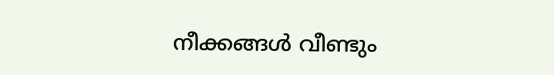നീക്കങ്ങൾ വീണ്ടും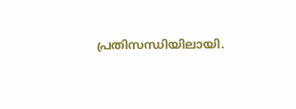പ്രതിസന്ധിയിലായി.